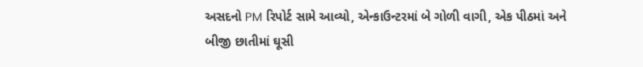અસદનો PM રિપોર્ટ સામે આવ્યો, એન્કાઉન્ટરમાં બે ગોળી વાગી, એક પીઠમાં અને બીજી છાતીમાં ઘૂસી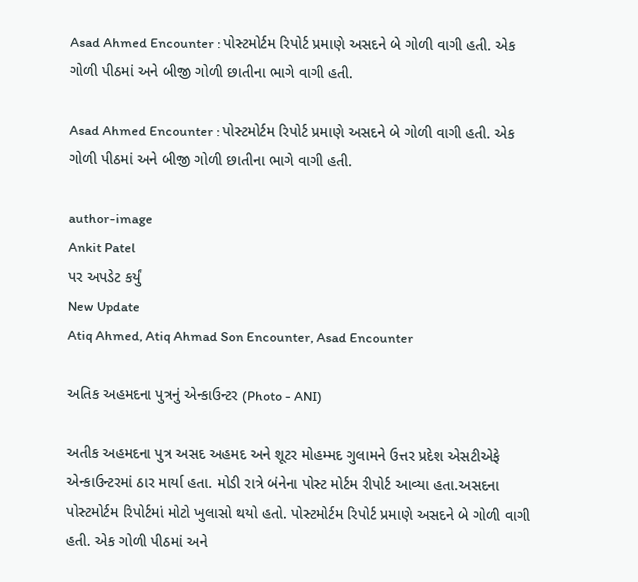Asad Ahmed Encounter : પોસ્ટમોર્ટમ રિપોર્ટ પ્રમાણે અસદને બે ગોળી વાગી હતી. એક ગોળી પીઠમાં અને બીજી ગોળી છાતીના ભાગે વાગી હતી.

Asad Ahmed Encounter : પોસ્ટમોર્ટમ રિપોર્ટ પ્રમાણે અસદને બે ગોળી વાગી હતી. એક ગોળી પીઠમાં અને બીજી ગોળી છાતીના ભાગે વાગી હતી.

author-image
Ankit Patel
પર અપડેટ કર્યું
New Update
Atiq Ahmed, Atiq Ahmad Son Encounter, Asad Encounter

અતિક અહમદના પુત્રનું એન્કાઉન્ટર (Photo - ANI)

અતીક અહમદના પુત્ર અસદ અહમદ અને શૂટર મોહમ્મદ ગુલામને ઉત્તર પ્રદેશ એસટીએફે એન્કાઉન્ટરમાં ઠાર માર્યા હતા. મોડી રાત્રે બંનેના પોસ્ટ મોર્ટમ રીપોર્ટ આવ્યા હતા.અસદના પોસ્ટમોર્ટમ રિપોર્ટમાં મોટો ખુલાસો થયો હતો. પોસ્ટમોર્ટમ રિપોર્ટ પ્રમાણે અસદને બે ગોળી વાગી હતી. એક ગોળી પીઠમાં અને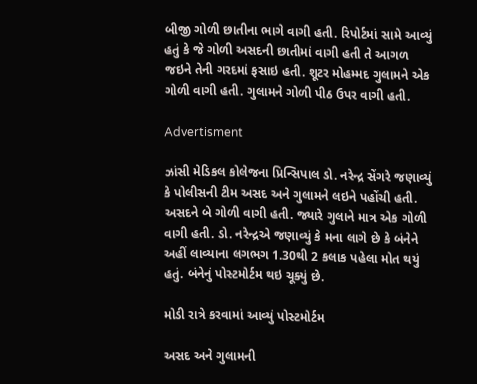બીજી ગોળી છાતીના ભાગે વાગી હતી. રિપોર્ટમાં સામે આવ્યું હતું કે જે ગોળી અસદની છાતીમાં વાગી હતી તે આગળ જઇને તેની ગરદમાં ફસાઇ હતી. શૂટર મોહમ્મદ ગુલામને એક ગોળી વાગી હતી. ગુલામને ગોળી પીઠ ઉપર વાગી હતી.

Advertisment

ઝાંસી મેડિકલ કોલેજના પ્રિન્સિપાલ ડો. નરેન્દ્ર સેંગરે જણાવ્યું કે પોલીસની ટીમ અસદ અને ગુલામને લઇને પહોંચી હતી. અસદને બે ગોળી વાગી હતી. જ્યારે ગુલાને માત્ર એક ગોળી વાગી હતી. ડો. નરેન્દ્રએ જણાવ્યું કે મના લાગે છે કે બંનેને અહીં લાવ્યાના લગભગ 1.30થી 2 કલાક પહેલા મોત થયું હતું. બંનેનું પોસ્ટમોર્ટમ થઇ ચૂક્યું છે.

મોડી રાત્રે કરવામાં આવ્યું પોસ્ટમોર્ટમ

અસદ અને ગુલામની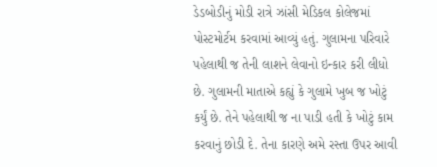ડેડબોડીનું મોડી રાત્રે ઝાંસી મેડિકલ કોલેજમાં પોસ્ટમોર્ટમ કરવામાં આવ્યું હતું. ગુલામના પરિવારે પહેલાથી જ તેની લાશને લેવાનો ઇન્કાર કરી લીધો છે. ગુલામની માતાએ કહ્યું કે ગુલામે ખુબ જ ખોટું કર્યું છે. તેને પહેલાથી જ ના પાડી હતી કે ખોટું કામ કરવાનું છોડી દે. તેના કારણે અમે રસ્તા ઉપર આવી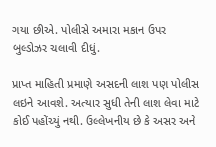ગયા છીએ. પોલીસે અમારા મકાન ઉપર બુલ્ડોઝર ચલાવી દીધું.

પ્રાપ્ત માહિતી પ્રમાણે અસદની લાશ પણ પોલીસ લઇને આવશે. અત્યાર સુધી તેની લાશ લેવા માટે કોઈ પહોંચ્યું નથી. ઉલ્લેખનીય છે કે અસર અને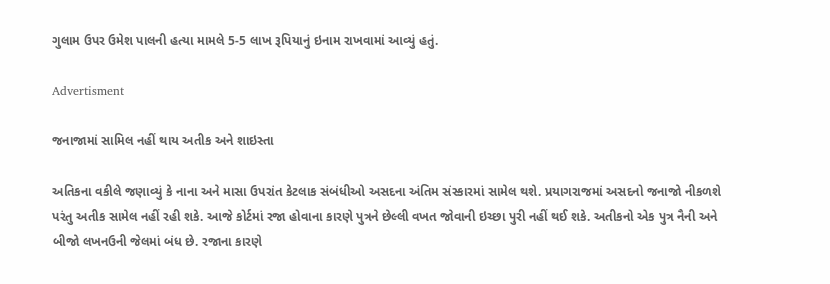ગુલામ ઉપર ઉમેશ પાલની હત્યા મામલે 5-5 લાખ રૂપિયાનું ઇનામ રાખવામાં આવ્યું હતું.

Advertisment

જનાજામાં સામિલ નહીં થાય અતીક અને શાઇસ્તા

અતિકના વકીલે જણાવ્યું કે નાના અને માસા ઉપરાંત કેટલાક સંબંધીઓ અસદના અંતિમ સંસ્કારમાં સામેલ થશે. પ્રયાગરાજમાં અસદનો જનાજો નીકળશે પરંતુ અતીક સામેલ નહીં રહી શકે. આજે કોર્ટમાં રજા હોવાના કારણે પુત્રને છેલ્લી વખત જોવાની ઇચ્છા પુરી નહીં થઈ શકે. અતીકનો એક પુત્ર નૈની અને બીજો લખનઉની જેલમાં બંધ છે. રજાના કારણે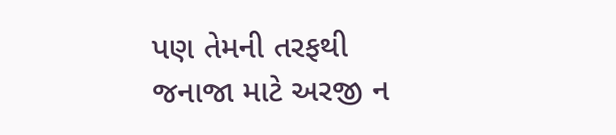પણ તેમની તરફથી જનાજા માટે અરજી ન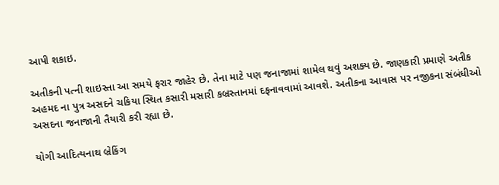આપી શકાઇ.

અતીકની પત્ની શાઇસ્તા આ સમયે ફરાર જાહેર છે. તેના માટે પણ જનાજામાં શામેલ થવું અશક્ય છે. જાણકારી પ્રમાણે અતીક અહમદ ના પુત્ર અસદને ચકિયા સ્થિત કસારી મસારી કબ્રસ્તાનમાં દફનાવવામાં આવશે. અતીકના આવાસ પર નજીકના સંબંધીઓ અસદના જનાજાની તૈયારી કરી રહ્યા છે.

યોગી આદિત્યનાથ બ્રેકિંગ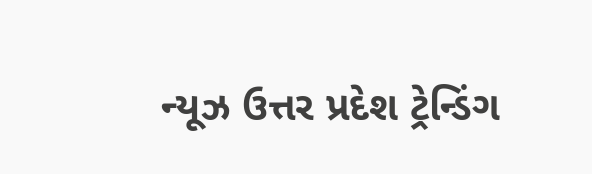ન્યૂઝ ઉત્તર પ્રદેશ ટ્રેન્ડિંગ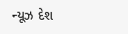ન્યૂઝ દેશ